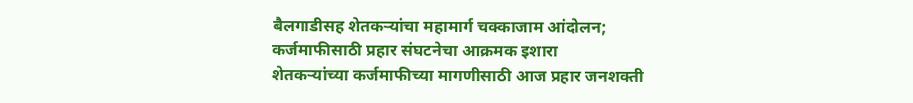बैलगाडीसह शेतकऱ्यांचा महामार्ग चक्काजाम आंदोलन; कर्जमाफीसाठी प्रहार संघटनेचा आक्रमक इशारा
शेतकऱ्यांच्या कर्जमाफीच्या मागणीसाठी आज प्रहार जनशक्ती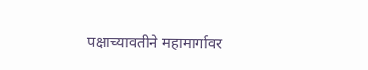पक्षाच्यावतीने महामार्गावर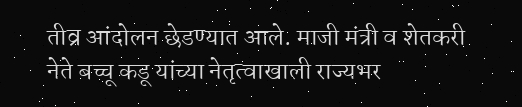तीव्र आंदोलन छेडण्यात आले. माजी मंत्री व शेतकरी नेते बच्चू कडू यांच्या नेतृत्वाखाली राज्यभर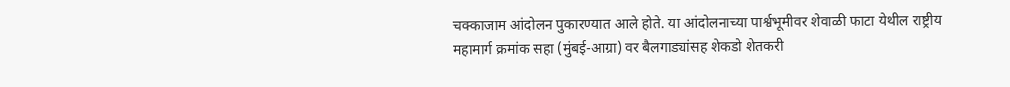चक्काजाम आंदोलन पुकारण्यात आले होते. या आंदोलनाच्या पार्श्वभूमीवर शेवाळी फाटा येथील राष्ट्रीय महामार्ग क्रमांक सहा (मुंबई-आग्रा) वर बैलगाड्यांसह शेकडो शेतकरी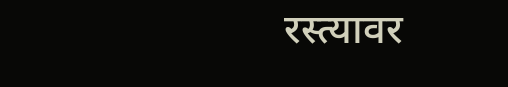रस्त्यावर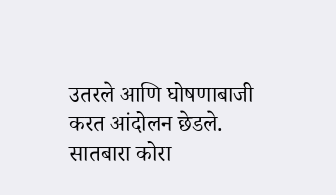उतरले आणि घोषणाबाजी करत आंदोलन छेडले. सातबारा कोरा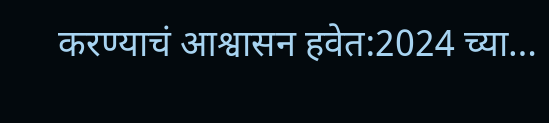करण्याचं आश्वासन हवेत:2024 च्या…